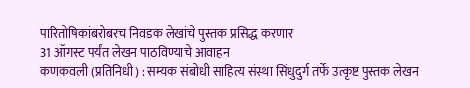पारितोषिकांबरोबरच निवडक लेखांचे पुस्तक प्रसिद्ध करणार
31 ऑगस्ट पर्यंत लेखन पाठविण्याचे आवाहन
कणकवली (प्रतिनिधी) : सम्यक संबोधी साहित्य संस्था सिंधुदुर्ग तर्फे उत्कृष्ट पुस्तक लेखन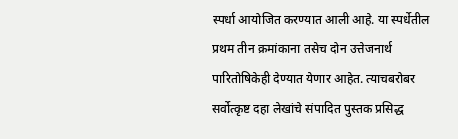स्पर्धा आयोजित करण्यात आली आहे. या स्पर्धेतील प्रथम तीन क्रमांकाना तसेच दोन उत्तेजनार्थ पारितोषिकेही देण्यात येणार आहेत. त्याचबरोबर सर्वोत्कृष्ट दहा लेखांचे संपादित पुस्तक प्रसिद्ध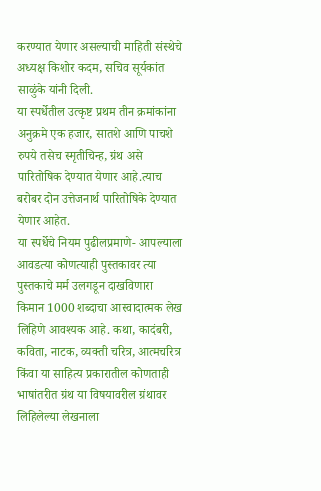करण्यात येणार असल्याची माहिती संस्थेचे अध्यक्ष किशोर कदम, सचिव सूर्यकांत साळुंके यांनी दिली.
या स्पर्धेतील उत्कृष्ट प्रथम तीन क्रमांकांना अनुक्रमे एक हजार, सातशे आणि पाचशे रुपये तसेच स्मृतीचिन्ह, ग्रंथ असे पारितोषिक देण्यात येणार आहे.त्याच बरोबर दोन उत्तेजनार्थ पारितोषिके देण्यात येणार आहेत.
या स्पर्धेचे नियम पुढीलप्रमाणे- आपल्याला आवडत्या कोणत्याही पुस्तकावर त्या पुस्तकाचे मर्म उलगडून दाखविणारा किमान 1000 शब्दाचा आस्वादात्मक लेख लिहिणे आवश्यक आहे. कथा, कादंबरी, कविता, नाटक, व्यक्ती चरित्र, आत्मचरित्र किंवा या साहित्य प्रकारातील कोणताही भाषांतरीत ग्रंथ या विषयावरील ग्रंथावर लिहिलेल्या लेखनाला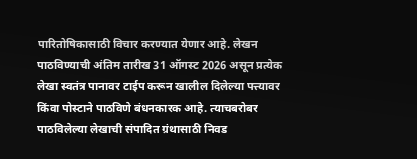पारितोषिकासाठी विचार करण्यात येणार आहे. लेखन पाठविण्याची अंतिम तारीख 31 ऑगस्ट 2026 असून प्रत्येक लेखा स्वतंत्र पानावर टाईप करून खालील दिलेल्या पत्त्यावर किंवा पोस्टाने पाठविणे बंधनकारक आहे. त्याचबरोबर पाठविलेल्या लेखाची संपादित ग्रंथासाठी निवड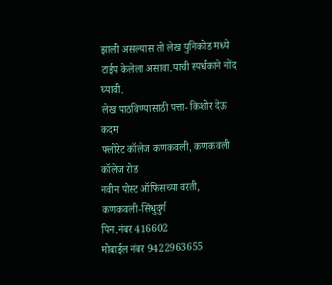झाली असल्यास तो लेख युनिकोड मध्ये टाईप केलेला असावा.याची स्पर्धकाने नोंद घ्यावी.
लेख पाठविण्यासाठी पत्ता- किशोर देऊ कदम
फ्लोरेट कॉलेज कणकवली, कणकवली कॉलेज रोड
नवीन पोस्ट ऑफिसच्या वरती,
कणकवली-सिंधुदुर्ग
पिन.नंबर 416602
मोबाईल नंबर 9422963655